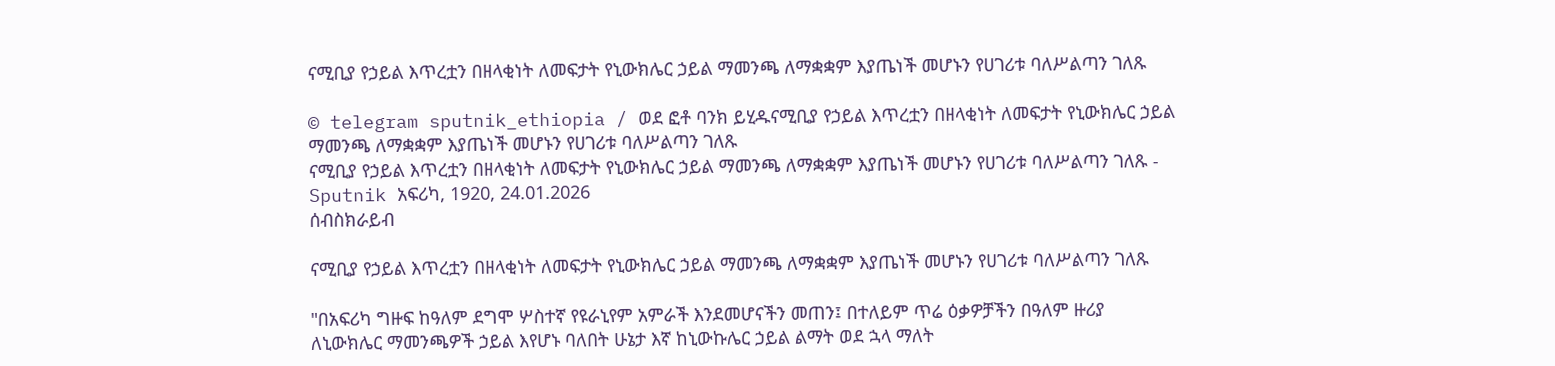ናሚቢያ የኃይል እጥረቷን በዘላቂነት ለመፍታት የኒውክሌር ኃይል ማመንጫ ለማቋቋም እያጤነች መሆኑን የሀገሪቱ ባለሥልጣን ገለጹ

© telegram sputnik_ethiopia / ወደ ፎቶ ባንክ ይሂዱናሚቢያ የኃይል እጥረቷን በዘላቂነት ለመፍታት የኒውክሌር ኃይል ማመንጫ ለማቋቋም እያጤነች መሆኑን የሀገሪቱ ባለሥልጣን ገለጹ
ናሚቢያ የኃይል እጥረቷን በዘላቂነት ለመፍታት የኒውክሌር ኃይል ማመንጫ ለማቋቋም እያጤነች መሆኑን የሀገሪቱ ባለሥልጣን ገለጹ - Sputnik አፍሪካ, 1920, 24.01.2026
ሰብስክራይብ

ናሚቢያ የኃይል እጥረቷን በዘላቂነት ለመፍታት የኒውክሌር ኃይል ማመንጫ ለማቋቋም እያጤነች መሆኑን የሀገሪቱ ባለሥልጣን ገለጹ

"በአፍሪካ ግዙፍ ከዓለም ደግሞ ሦስተኛ የዩራኒየም አምራች እንደመሆናችን መጠን፤ በተለይም ጥሬ ዕቃዎቻችን በዓለም ዙሪያ ለኒውክሌር ማመንጫዎች ኃይል እየሆኑ ባለበት ሁኔታ እኛ ከኒውኩሌር ኃይል ልማት ወደ ኋላ ማለት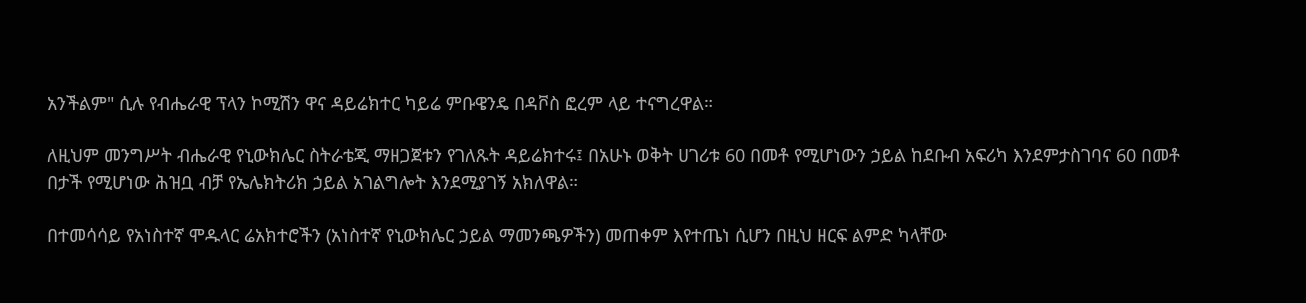አንችልም" ሲሉ የብሔራዊ ፕላን ኮሚሽን ዋና ዳይሬክተር ካይሬ ምቡዌንዴ በዳቮስ ፎረም ላይ ተናግረዋል።

ለዚህም መንግሥት ብሔራዊ የኒውክሌር ስትራቴጂ ማዘጋጀቱን የገለጹት ዳይሬክተሩ፤ በአሁኑ ወቅት ሀገሪቱ 60 በመቶ የሚሆነውን ኃይል ከደቡብ አፍሪካ እንደምታስገባና 60 በመቶ በታች የሚሆነው ሕዝቧ ብቻ የኤሌክትሪክ ኃይል አገልግሎት እንደሚያገኝ አክለዋል።

በተመሳሳይ የአነስተኛ ሞዱላር ሬአክተሮችን (አነስተኛ የኒውክሌር ኃይል ማመንጫዎችን) መጠቀም እየተጤነ ሲሆን በዚህ ዘርፍ ልምድ ካላቸው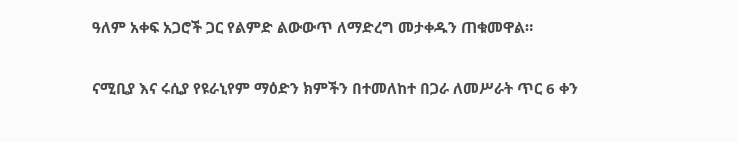ዓለም አቀፍ አጋሮች ጋር የልምድ ልውውጥ ለማድረግ መታቀዱን ጠቁመዋል።

ናሚቢያ እና ሩሲያ የዩራኒየም ማዕድን ክምችን በተመለከተ በጋራ ለመሥራት ጥር 6 ቀን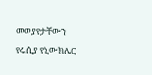መወያየታቸውን የሩሲያ የኒውክሌር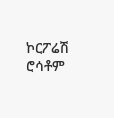ኮርፖሬሽ ሮሳቶም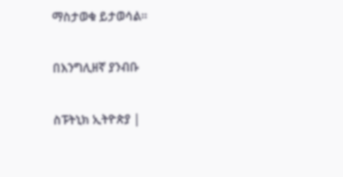ማስታወቁ ይታወሳል።

በእንግሊዘኛ ያንብቡ

ስፑትኒክ ኢትዮጵያ |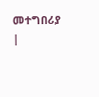መተግበሪያ |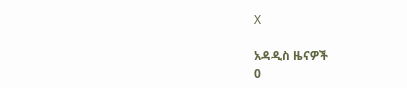X

አዳዲስ ዜናዎች
0